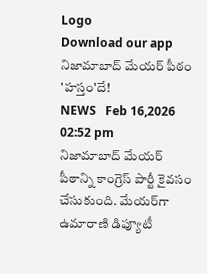Logo
Download our app
నిజామాబాద్ మేయర్‌ పీఠం 'హస్తం'దే!
NEWS   Feb 16,2026 02:52 pm
నిజామాబాద్ మేయర్ పీఠాన్ని కాంగ్రెస్ పార్టీ కైవసం చేసుకుంది. మేయర్‌గా ఉమారాణి డిప్యూటీ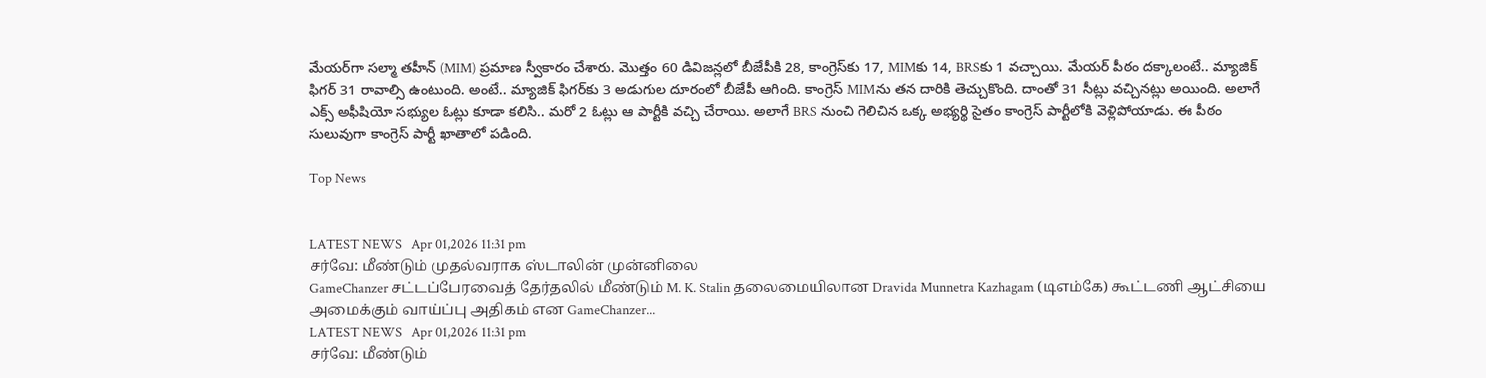మేయర్‌గా సల్మా తహీన్ (MIM) ప్రమాణ స్వీకారం చేశారు. మొత్తం 60 డివిజన్లలో బీజేపీకి 28, కాంగ్రెస్‌కు 17, MIMకు 14, BRSకు 1 వచ్చాయి. మేయర్ పీఠం దక్కాలంటే.. మ్యాజిక్ ఫిగర్ 31 రావాల్సి ఉంటుంది. అంటే.. మ్యాజిక్ ఫిగర్‌కు 3 అడుగుల దూరంలో బీజేపీ ఆగింది. కాంగ్రెస్ MIMను తన దారికి తెచ్చుకొంది. దాంతో 31 సీట్లు వచ్చినట్లు అయింది. అలాగే ఎక్స్ అఫీషియో సభ్యుల ఓట్లు కూడా కలిసి.. మరో 2 ఓట్లు ఆ పార్టీకి వచ్చి చేరాయి. అలాగే BRS నుంచి గెలిచిన ఒక్క అభ్యర్థి సైతం కాంగ్రెస్ పార్టీలోకి వెళ్లిపోయాడు. ఈ పీఠం సులువుగా కాంగ్రెస్ పార్టీ ఖాతాలో పడింది.

Top News


LATEST NEWS   Apr 01,2026 11:31 pm
சர்வே: மீண்டும் முதல்வராக ஸ்டாலின் முன்னிலை
GameChanzer சட்டப்பேரவைத் தேர்தலில் மீண்டும் M. K. Stalin தலைமையிலான Dravida Munnetra Kazhagam (டிஎம்கே) கூட்டணி ஆட்சியை அமைக்கும் வாய்ப்பு அதிகம் என GameChanzer...
LATEST NEWS   Apr 01,2026 11:31 pm
சர்வே: மீண்டும்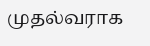முதல்வராக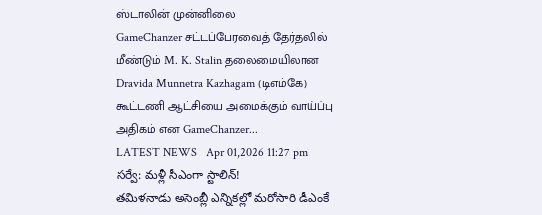ஸ்டாலின் முன்னிலை
GameChanzer சட்டப்பேரவைத் தேர்தலில் மீண்டும் M. K. Stalin தலைமையிலான Dravida Munnetra Kazhagam (டிஎம்கே) கூட்டணி ஆட்சியை அமைக்கும் வாய்ப்பு அதிகம் என GameChanzer...
LATEST NEWS   Apr 01,2026 11:27 pm
సర్వే: మళ్లీ సీఎంగా స్టాలిన్‌!
తమిళనాడు అసెంబ్లీ ఎన్నికల్లో మరోసారి డీఎంకే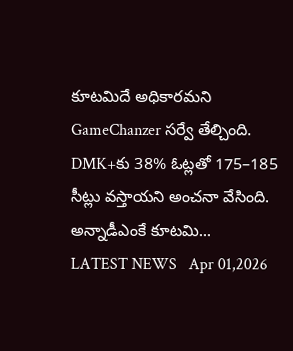కూటమిదే అధికారమని GameChanzer సర్వే తేల్చింది. DMK+కు 38% ఓట్లతో 175–185 సీట్లు వస్తాయని అంచనా వేసింది. అన్నాడీఎంకే కూటమి...
LATEST NEWS   Apr 01,2026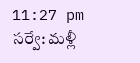11:27 pm
సర్వే: మళ్లీ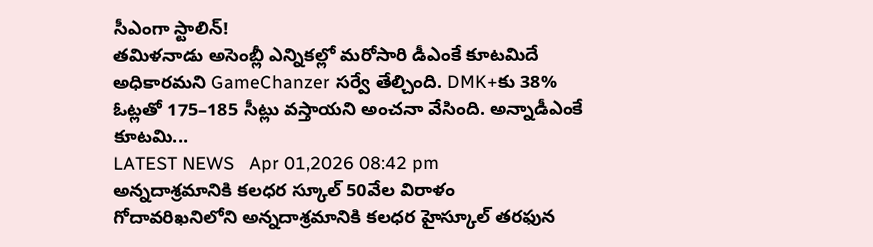సీఎంగా స్టాలిన్‌!
తమిళనాడు అసెంబ్లీ ఎన్నికల్లో మరోసారి డీఎంకే కూటమిదే అధికారమని GameChanzer సర్వే తేల్చింది. DMK+కు 38% ఓట్లతో 175–185 సీట్లు వస్తాయని అంచనా వేసింది. అన్నాడీఎంకే కూటమి...
LATEST NEWS   Apr 01,2026 08:42 pm
అన్నదాశ్రమానికి కలధర స్కూల్ 50వేల విరాళం
గోదావరిఖనిలోని అన్నదాశ్రమానికి కలధర హైస్కూల్ తరఫున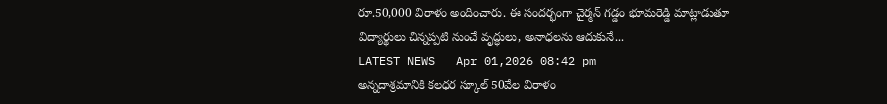రూ.50,000 విరాళం అందించారు. ఈ సందర్భంగా చైర్మన్ గడ్డం భూమరెడ్డి మాట్లాడుతూ విద్యార్థులు చిన్నప్పటి నుంచే వృద్ధులు, అనాధలను ఆదుకునే...
LATEST NEWS   Apr 01,2026 08:42 pm
అన్నదాశ్రమానికి కలధర స్కూల్ 50వేల విరాళం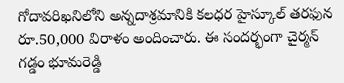గోదావరిఖనిలోని అన్నదాశ్రమానికి కలధర హైస్కూల్ తరఫున రూ.50,000 విరాళం అందించారు. ఈ సందర్భంగా చైర్మన్ గడ్డం భూమరెడ్డి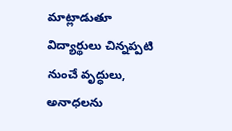మాట్లాడుతూ విద్యార్థులు చిన్నప్పటి నుంచే వృద్ధులు, అనాధలను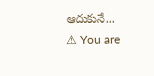ఆదుకునే...
⚠ You are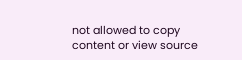not allowed to copy content or view source